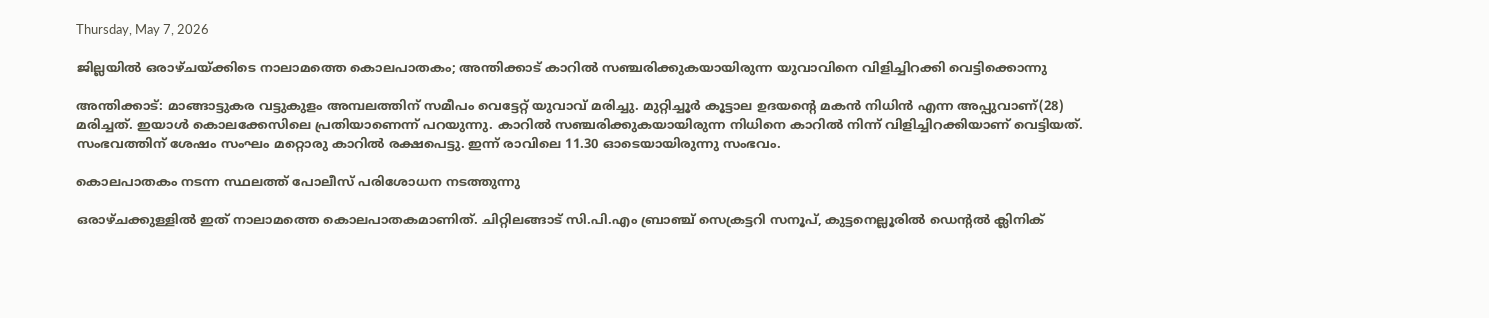Thursday, May 7, 2026

ജില്ലയിൽ ഒരാഴ്ചയ്ക്കിടെ നാലാമത്തെ കൊലപാതകം; അന്തിക്കാട് കാറിൽ സഞ്ചരിക്കുകയായിരുന്ന യുവാവിനെ വിളിച്ചിറക്കി വെട്ടിക്കൊന്നു

അന്തിക്കാട്: മാങ്ങാട്ടുകര വട്ടുകുളം അമ്പലത്തിന് സമീപം വെട്ടേറ്റ് യുവാവ് മരിച്ചു. മുറ്റിച്ചൂർ കൂട്ടാല ഉദയന്റെ മകൻ നിധിൻ എന്ന അപ്പുവാണ്(28) മരിച്ചത്. ഇയാൾ കൊലക്കേസിലെ പ്രതിയാണെന്ന് പറയുന്നു. കാറിൽ സഞ്ചരിക്കുകയായിരുന്ന നിധിനെ കാറിൽ നിന്ന് വിളിച്ചിറക്കിയാണ് വെട്ടിയത്. സംഭവത്തിന്‌ ശേഷം സംഘം മറ്റൊരു കാറിൽ രക്ഷപെട്ടു. ഇന്ന് രാവിലെ 11.30 ഓടെയായിരുന്നു സംഭവം.

കൊലപാതകം നടന്ന സ്ഥലത്ത് പോലീസ് പരിശോധന നടത്തുന്നു

ഒരാഴ്ചക്കുള്ളിൽ ഇത് നാലാമത്തെ കൊലപാതകമാണിത്. ചിറ്റിലങ്ങാട് സി.പി.എം ബ്രാഞ്ച് സെക്രട്ടറി സനൂപ്, കുട്ടനെല്ലൂരിൽ ഡെന്റൽ ക്ലിനിക്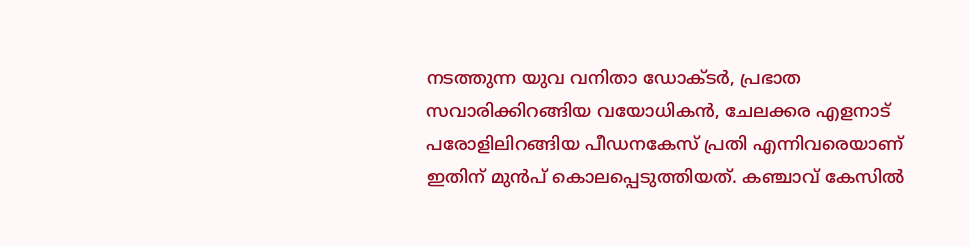നടത്തുന്ന യുവ വനിതാ ഡോക്ടർ, പ്രഭാത സവാരിക്കിറങ്ങിയ വയോധികൻ, ചേലക്കര എളനാട് പരോളിലിറങ്ങിയ പീഡനകേസ് പ്രതി എന്നിവരെയാണ് ഇതിന് മുൻപ് കൊലപ്പെടുത്തിയത്. കഞ്ചാവ് കേസിൽ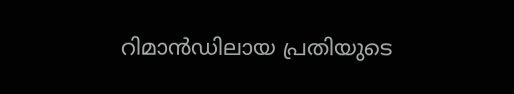റിമാൻഡിലായ പ്രതിയുടെ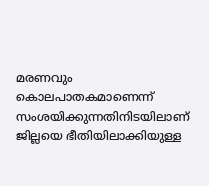മരണവും കൊലപാതകമാണെന്ന് സംശയിക്കുന്നതിനിടയിലാണ് ജില്ലയെ ഭീതിയിലാക്കിയുള്ള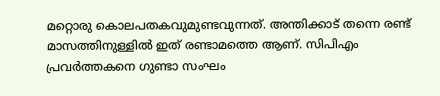മറ്റൊരു കൊലപതകവുമുണ്ടവുന്നത്. അന്തിക്കാട് തന്നെ രണ്ട് മാസത്തിനുള്ളിൽ ഇത് രണ്ടാമത്തെ ആണ്. സിപിഎം പ്രവർത്തകനെ ഗുണ്ടാ സംഘം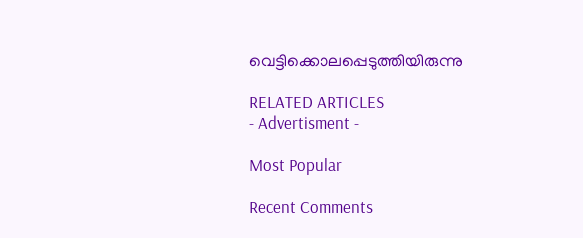വെട്ടിക്കൊലപ്പെടുത്തിയിരുന്നു

RELATED ARTICLES
- Advertisment -

Most Popular

Recent Comments